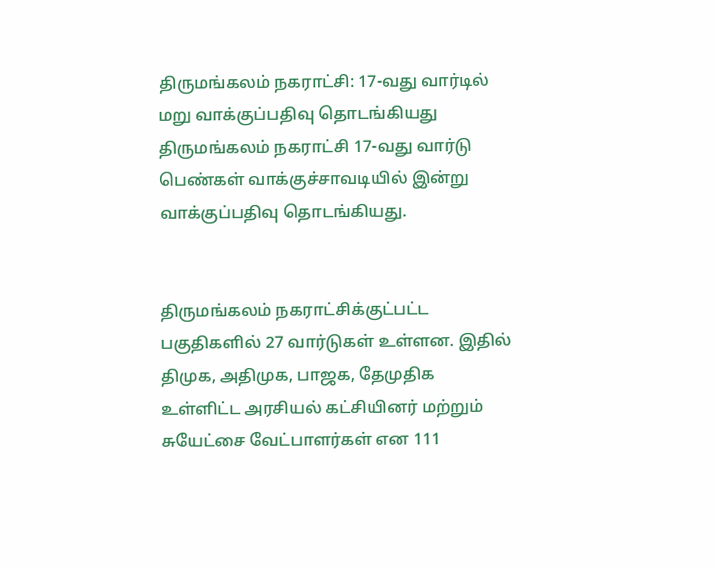திருமங்கலம் நகராட்சி: 17-வது வார்டில் மறு வாக்குப்பதிவு தொடங்கியது
திருமங்கலம் நகராட்சி 17-வது வார்டு பெண்கள் வாக்குச்சாவடியில் இன்று வாக்குப்பதிவு தொடங்கியது.


திருமங்கலம் நகராட்சிக்குட்பட்ட பகுதிகளில் 27 வார்டுகள் உள்ளன. இதில் திமுக, அதிமுக, பாஜக, தேமுதிக உள்ளிட்ட அரசியல் கட்சியினர் மற்றும் சுயேட்சை வேட்பாளர்கள் என 111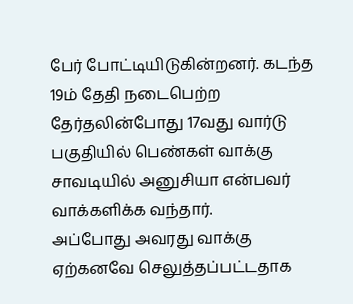பேர் போட்டியிடுகின்றனர். கடந்த 19ம் தேதி நடைபெற்ற தேர்தலின்போது 17வது வார்டு பகுதியில் பெண்கள் வாக்கு சாவடியில் அனுசியா என்பவர் வாக்களிக்க வந்தார்.
அப்போது அவரது வாக்கு ஏற்கனவே செலுத்தப்பட்டதாக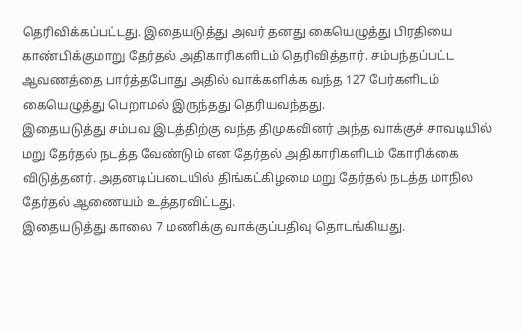தெரிவிக்கப்பட்டது. இதையடுத்து அவர் தனது கையெழுத்து பிரதியை காண்பிக்குமாறு தேர்தல் அதிகாரிகளிடம் தெரிவித்தார். சம்பந்தப்பட்ட ஆவணத்தை பார்த்தபோது அதில் வாக்களிக்க வந்த 127 பேர்களிடம் கையெழுத்து பெறாமல் இருந்தது தெரியவந்தது.
இதையடுத்து சம்பவ இடத்திற்கு வந்த திமுகவினர் அந்த வாக்குச் சாவடியில் மறு தேர்தல் நடத்த வேண்டும் என தேர்தல் அதிகாரிகளிடம் கோரிக்கை விடுத்தனர். அதனடிப்படையில் திங்கட்கிழமை மறு தேர்தல் நடத்த மாநில தேர்தல் ஆணையம் உத்தரவிட்டது.
இதையடுத்து காலை 7 மணிக்கு வாக்குப்பதிவு தொடங்கியது.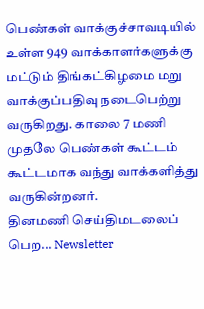பெண்கள் வாக்குச்சாவடியில் உள்ள 949 வாக்காளர்களுக்கு மட்டும் திங்கட்கிழமை மறு வாக்குப்பதிவு நடைபெற்று வருகிறது. காலை 7 மணி முதலே பெண்கள் கூட்டம் கூட்டமாக வந்து வாக்களித்து வருகின்றனர்.
தினமணி செய்திமடலைப் பெற... Newsletter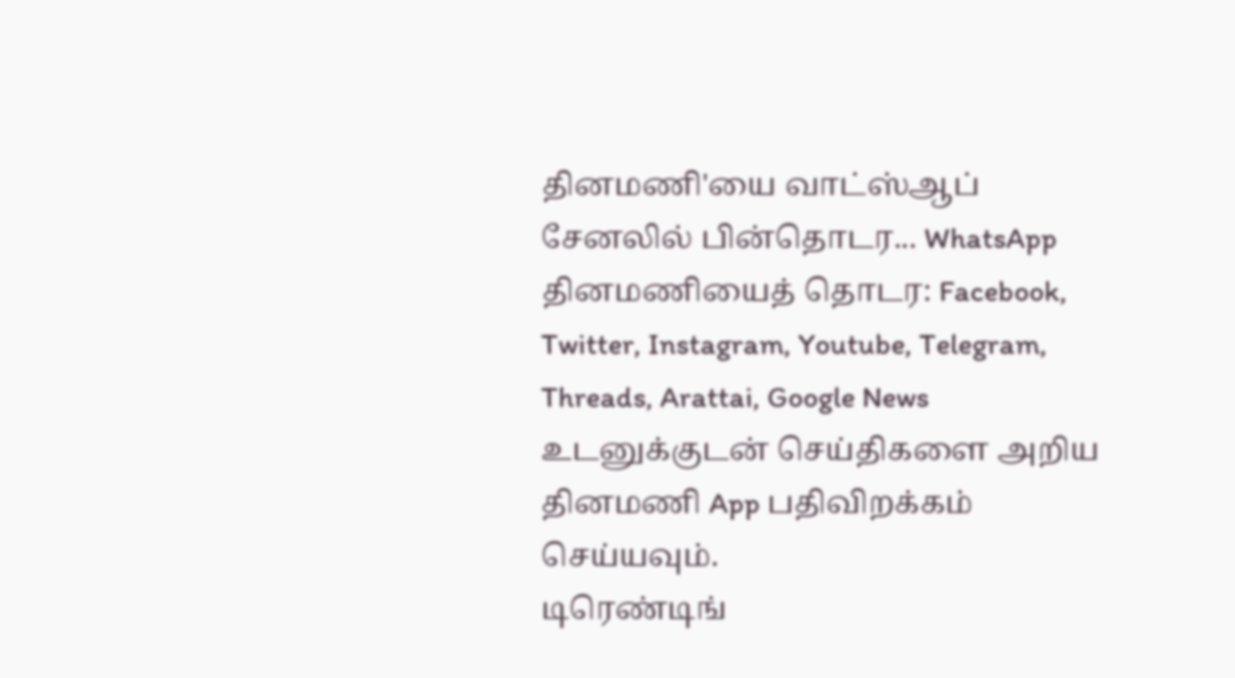தினமணி'யை வாட்ஸ்ஆப் சேனலில் பின்தொடர... WhatsApp
தினமணியைத் தொடர: Facebook, Twitter, Instagram, Youtube, Telegram, Threads, Arattai, Google News
உடனுக்குடன் செய்திகளை அறிய தினமணி App பதிவிறக்கம் செய்யவும்.
டிரெண்டிங்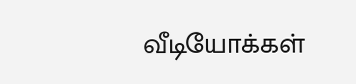வீடியோக்கள்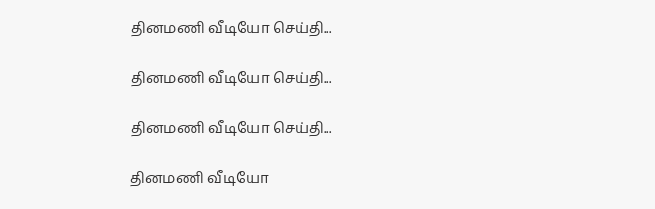தினமணி வீடியோ செய்தி...

தினமணி வீடியோ செய்தி...

தினமணி வீடியோ செய்தி...

தினமணி வீடியோ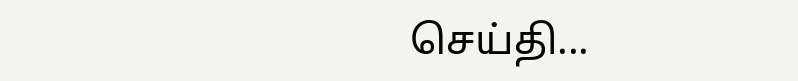செய்தி...